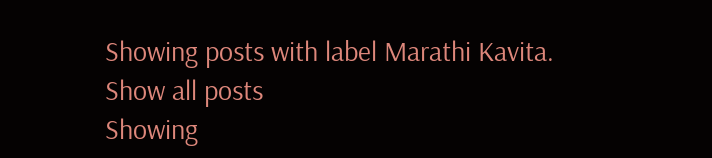Showing posts with label Marathi Kavita. Show all posts
Showing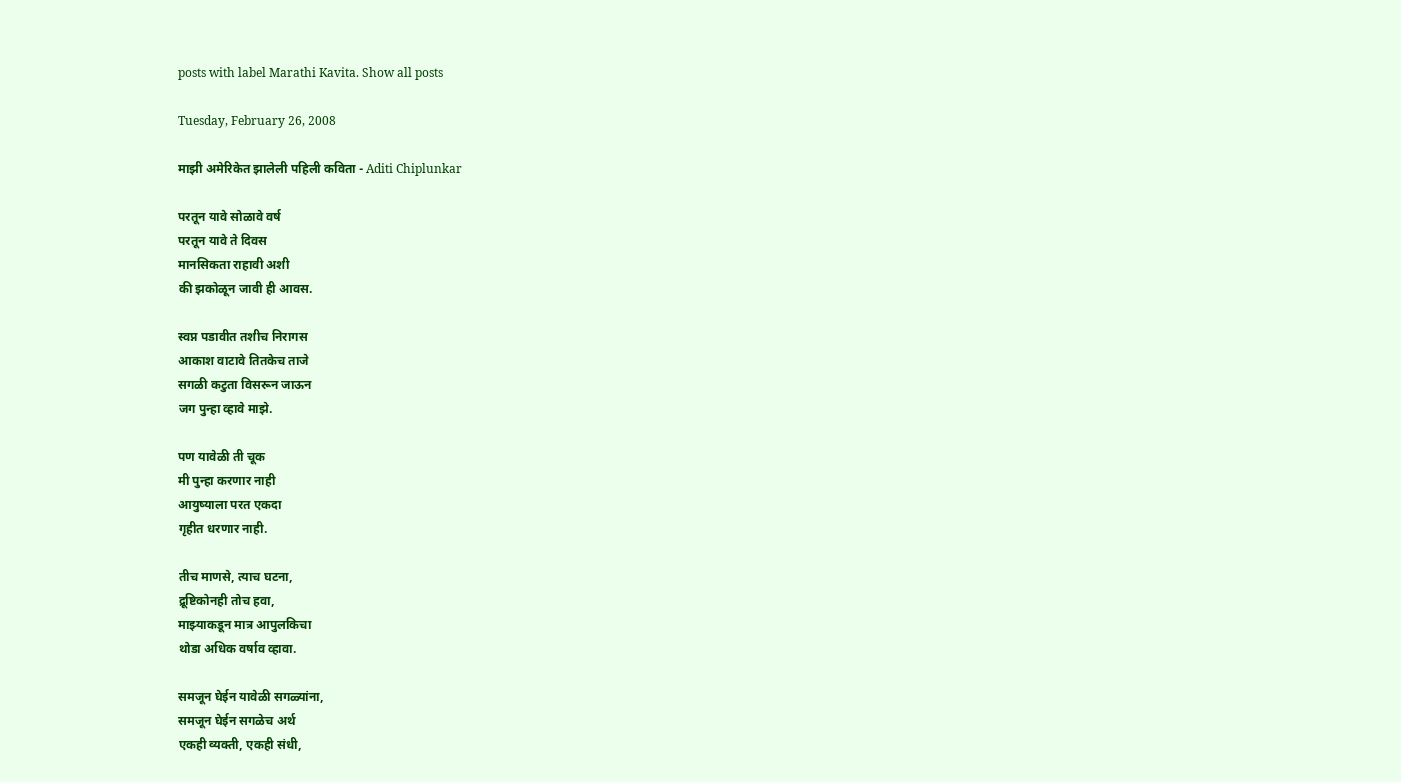posts with label Marathi Kavita. Show all posts

Tuesday, February 26, 2008

माझी अमेरिकेत झालेली पहिली कविता - Aditi Chiplunkar

परतून यावे सोळावे वर्ष
परतून यावे ते दिवस
मानसिकता राहावी अशी
की झकोळून जावी ही आवस.

स्वप्न पडावीत तशीच निरागस
आकाश वाटावे तितकेच ताजे
सगळी कटुता विसरून जाऊन
जग पुन्हा व्हावे माझे.

पण यावेळी ती चूक
मी पुन्हा करणार नाही
आयुष्याला परत एकदा
गृहीत धरणार नाही.

तीच माणसे, त्याच घटना,
द्रूष्टिकोनही तोच हवा,
माझ्याकडून मात्र आपुलकिचा
थोडा अधिक वर्षाव व्हावा.

समजून घेईन यावेळी सगळ्यांना,
समजून घेईन सगळेच अर्थ
एकही व्यक्ती, एकही संधी,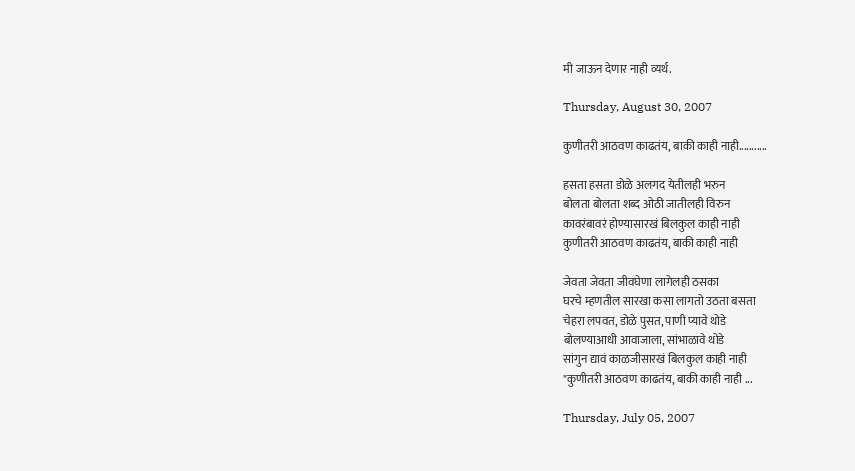मी जाऊन देणार नाही व्यर्थ.

Thursday, August 30, 2007

कुणीतरी आठवण काढतंय, बाकी काही नाही...........

हसता हसता डोळे अलगद येतीलही भरुन
बोलता बोलता शब्द ओठी जातीलही विरुन
कावरंबावरं होण्यासारखं बिलकुल काही नाही
कुणीतरी आठवण काढतंय, बाकी काही नाही

जेवता जेवता जीवघेणा लागेलही ठसका
घरचे म्हणतील सारखा कसा लागतो उठता बसता
चेहरा लपवत, डोळे पुसत, पाणी प्यावे थोडे
बोलण्याआधी आवाजाला, सांभाळावे थोडे
सांगुन द्यावं काळजीसारखं बिलकुल काही नाही
"कुणीतरी आठवण काढतंय, बाकी काही नाही ...

Thursday, July 05, 2007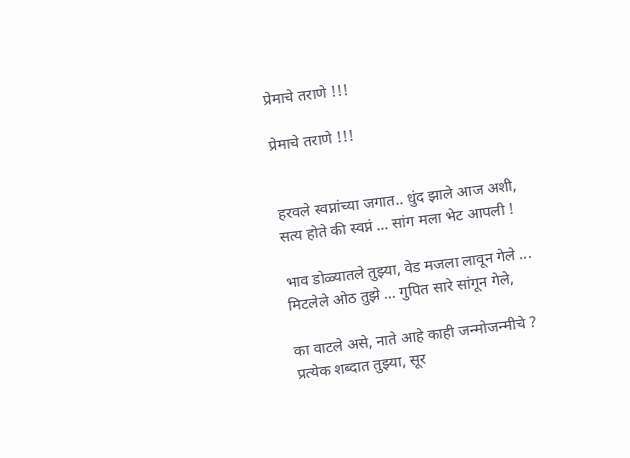प्रेमाचे तराणे !!!

प्रेमाचे तराणे !!!


हरवले स्वप्नांच्या जगात.. धुंद झाले आज अशी,
सत्य होते की स्वप्नं ... सांग मला भेट आपली !

भाव डोळ्यातले तुझ्या, वेड मजला लावून गेले ...
मिटलेले ओठ तुझे ... गुपित सारे सांगून गेले,

का वाटले असे, नाते आहे काही जन्मोजन्मीचे ?
प्रत्येक शब्दात तुझ्या, सूर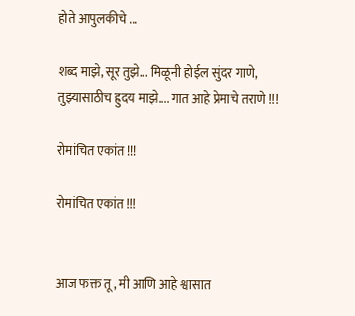होते आपुलकीचे ...

शब्द माझे, सूर तुझे... मिळूनी होईल सुंदर गाणे,
तुझ्यासाठीच ह्रुदय माझे.... गात आहे प्रेमाचे तराणे !!!

रोमांचित एकांत !!!

रोमांचित एकांत !!!


आज फक्त तू, मी आणि आहे श्वासात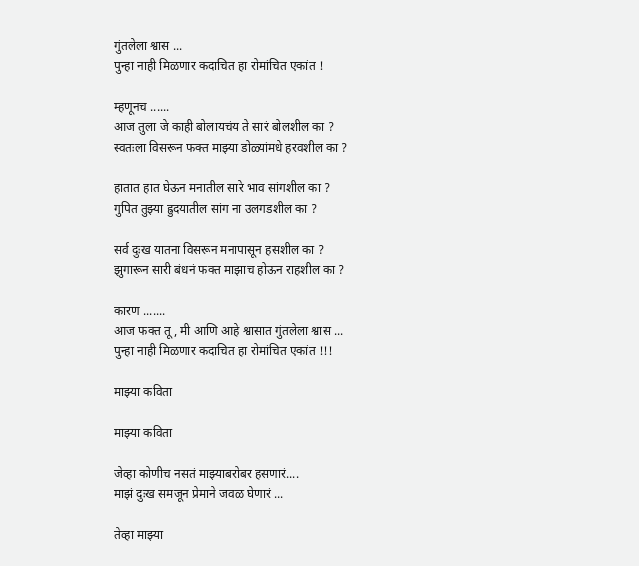गुंतलेला श्वास ...
पुन्हा नाही मिळणार कदाचित हा रोमांचित एकांत !

म्हणूनच ......
आज तुला जे काही बोलायचंय ते सारं बोलशील का ?
स्वतःला विसरून फक्त माझ्या डोळ्यांमधे हरवशील का ?

हातात हात घेऊन मनातील सारे भाव सांगशील का ?
गुपित तुझ्या ह्रुदयातील सांग ना उलगडशील का ?

सर्व दुःख यातना विसरून मनापासून हसशील का ?
झुगारून सारी बंधनं फक्त माझाच होऊन राहशील का ?

कारण .......
आज फक्त तू, मी आणि आहे श्वासात गुंतलेला श्वास ...
पुन्हा नाही मिळणार कदाचित हा रोमांचित एकांत !!!

माझ्या कविता

माझ्या कविता

जेव्हा कोणीच नसतं माझ्याबरोबर हसणारं....
माझं दुःख समजून प्रेमाने जवळ घेणारं ...

तेव्हा माझ्या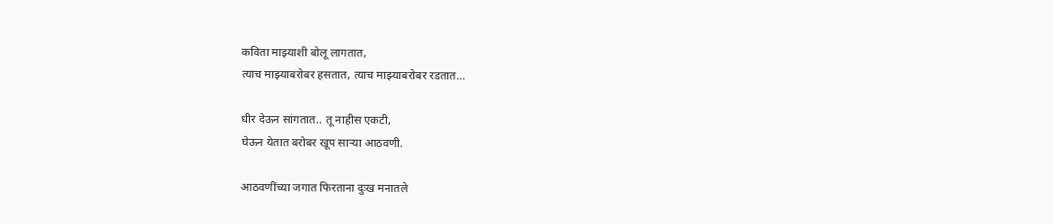कविता माझ्याशी बोलू लागतात,
त्याच माझ्याबरोबर हसतात, त्याच माझ्याबरोबर रडतात...

धीर देऊन सांगतात.. तू नाहीस एकटी,
घेऊन येतात बरोबर खूप साऱ्या आठवणी.

आठवणींच्या जगात फिरताना दुःख मनातले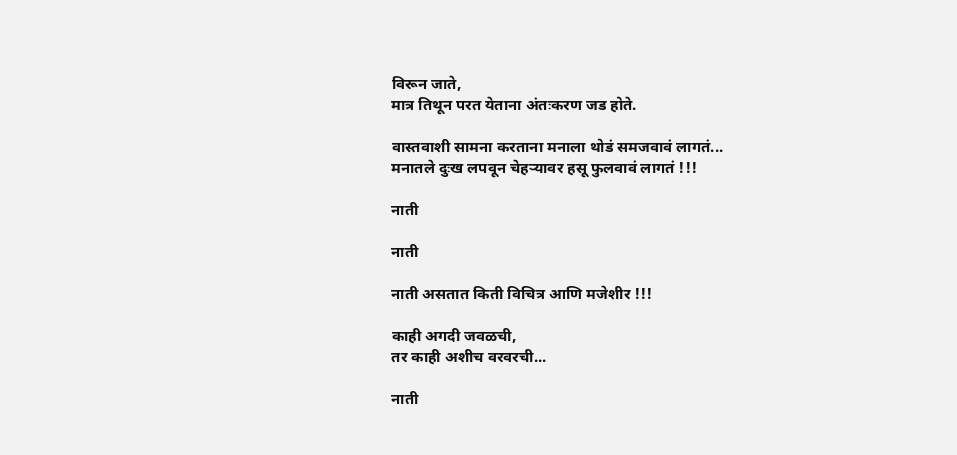विरून जाते,
मात्र तिथून परत येताना अंतःकरण जड होते.

वास्तवाशी सामना करताना मनाला थोडं समजवावं लागतं...
मनातले दुःख लपवून चेहऱ्यावर हसू फुलवावं लागतं !!!

नाती

नाती

नाती असतात किती विचित्र आणि मजेशीर !!!

काही अगदी जवळची,
तर काही अशीच वरवरची...

नाती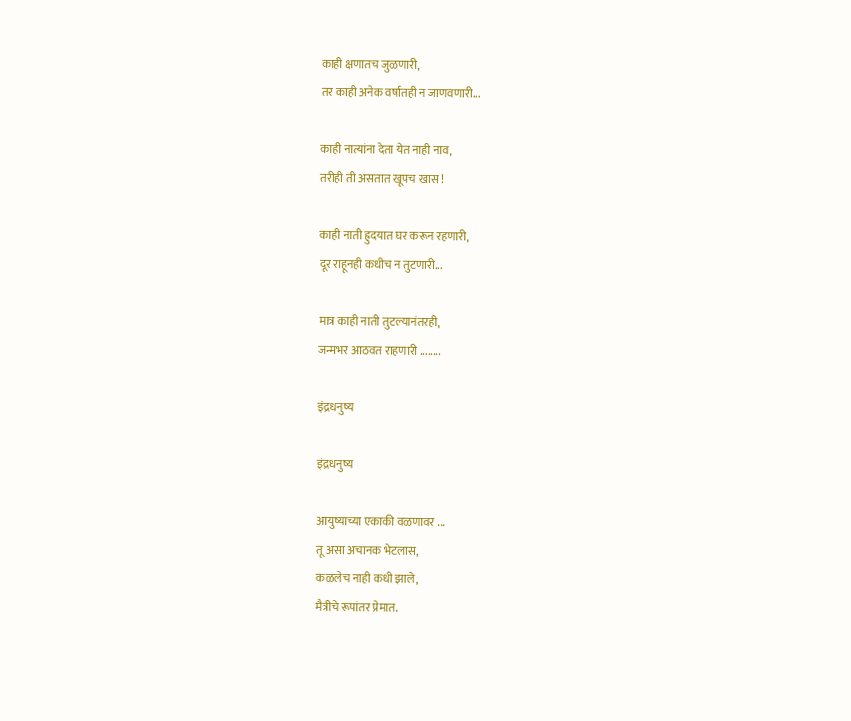काही क्षणातच जुळणारी,
तर काही अनेक वर्षातही न जाणवणारी...

काही नात्यांना देता येत नाही नाव,
तरीही ती असतात खूपच खास !

काही नाती ह्रुदयात घर करून रहणारी,
दूर राहूनही कधीच न तुटणारी...

मात्र काही नाती तुटल्यानंतरही,
जन्मभर आठवत राहणारी ........

इंद्रधनुष्य

इंद्रधनुष्य

आयुष्याच्या एकाकी वळणावर ...
तू असा अचानक भेटलास,
कळलेच नाही कधी झाले,
मैत्रीचे रूपांतर प्रेमात.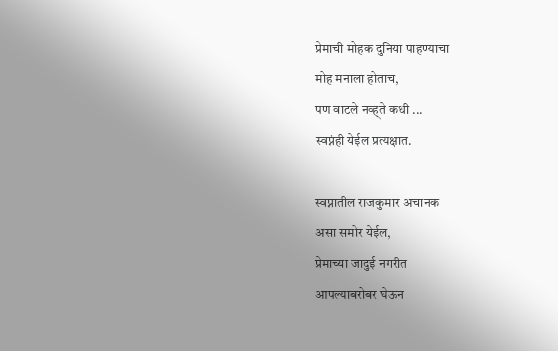प्रेमाची मोहक दुनिया पाहण्याचा
मोह मनाला होताच,
पण वाटले नव्ह्ते कधी ...
स्वप्नंही येईल प्रत्यक्षात.

स्वप्नातील राजकुमार अचानक
असा समोर येईल,
प्रेमाच्या जादुई नगरीत
आपल्याबरोबर घेऊन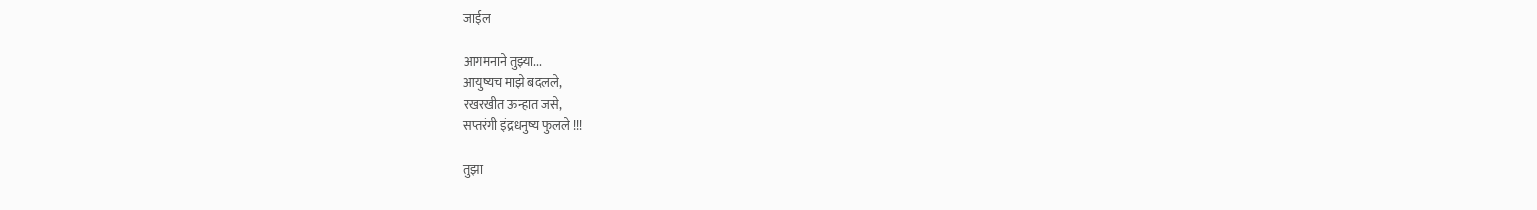जाईल

आगमनाने तुझ्या...
आयुष्यच माझे बदलले,
रखरखीत ऊन्हात जसे,
सप्तरंगी इंद्रधनुष्य फुलले !!!

तुझा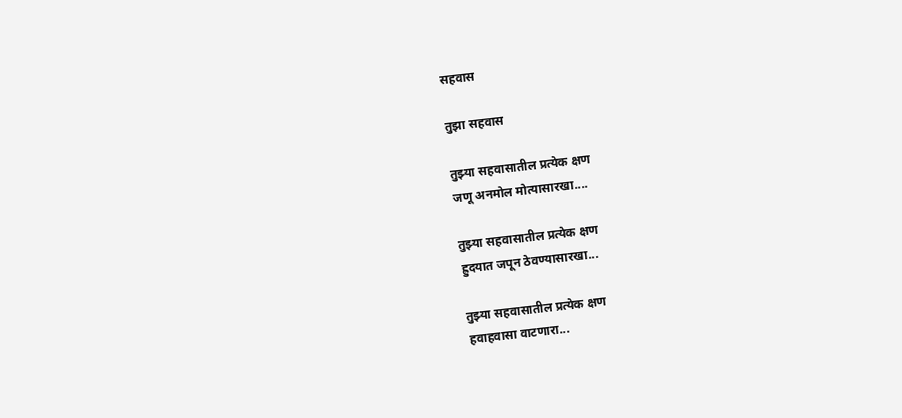सहवास

तुझा सहवास

तुझ्या सहवासातील प्रत्येक क्षण
जणू अनमोल मोत्यासारखा....

तुझ्या सहवासातील प्रत्येक क्षण
ह्रुदयात जपून ठेवण्यासारखा...

तुझ्या सहवासातील प्रत्येक क्षण
हवाहवासा वाटणारा...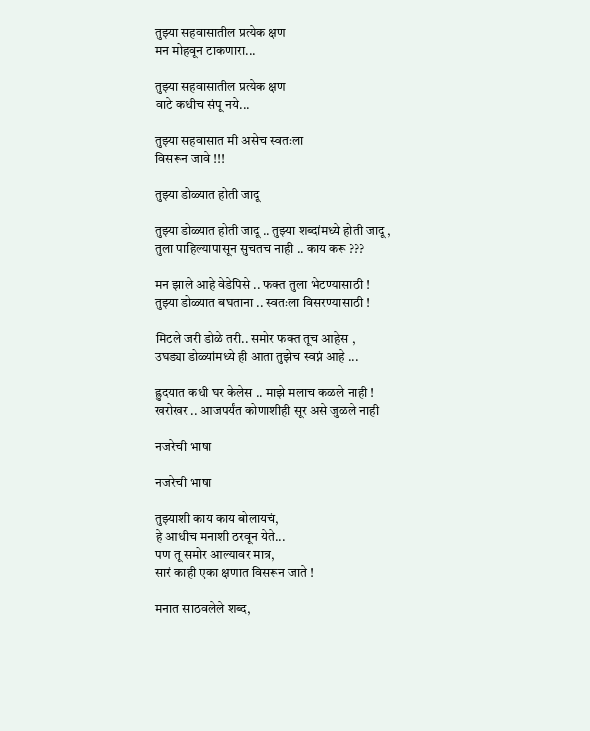तुझ्या सहवासातील प्रत्येक क्षण
मन मोहवून टाकणारा...

तुझ्या सहवासातील प्रत्येक क्षण
वाटे कधीच संपू नये...

तुझ्या सहवासात मी असेच स्वतःला
विसरून जावे !!!

तुझ्या डोळ्यात होती जादू

तुझ्या डोळ्यात होती जादू .. तुझ्या शब्दांमध्ये होती जादू ,
तुला पाहिल्यापासून सुचतच नाही .. काय करू ???

मन झाले आहे वेडेपिसे .. फक्त तुला भेटण्यासाठी !
तुझ्या डोळ्यात बघताना .. स्वतःला विसरण्यासाठी !

मिटले जरी डोळे तरी.. समोर फक्त तूच आहेस ,
उघड्या डोळ्यांमध्ये ही आता तुझेच स्वप्नं आहे ...

ह्रुदयात कधी घर केलेस .. माझे मलाच कळले नाही !
खरोखर .. आजपर्यंत कोणाशीही सूर असे जुळले नाही

नजरेची भाषा

नजरेची भाषा

तुझ्याशी काय काय बोलायचं,
हे आधीच मनाशी ठरवून येते...
पण तू समोर आल्यावर मात्र,
सारं काही एका क्षणात विसरून जाते !

मनात साठवलेले शब्द,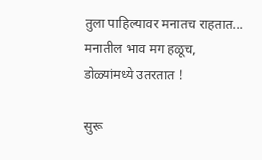तुला पाहिल्यावर मनातच राहतात...
मनातील भाव मग हळूच,
डोळ्यांमध्ये उतरतात !

सुरू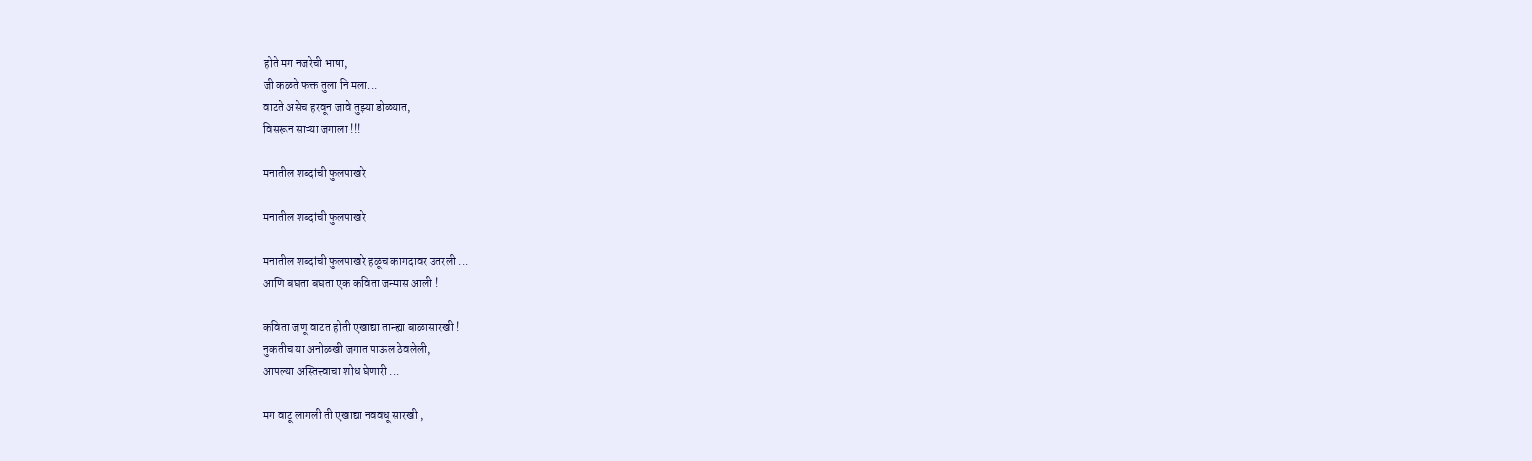होते मग नजरेची भाषा,
जी कळते फक्त तुला नि मला...
वाटते असेच हरवून जावे तुझ्या डोळ्यात,
विसरून साऱ्या जगाला !!!

मनातील शब्दांची फुलपाखरे

मनातील शब्दांची फुलपाखरे

मनातील शब्दांची फुलपाखरे हळूच कागदावर उतरली ...
आणि बघता बघता एक कविता जन्मास आली !

कविता जणू वाटत होती एखाद्या तान्ह्या बाळासारखी !
नुकतीच या अनोळखी जगात पाऊल ठेवलेली,
आपल्या अस्तित्त्वाचा शोध घेणारी ...

मग वाटू लागली ती एखाद्या नववधू सारखी ,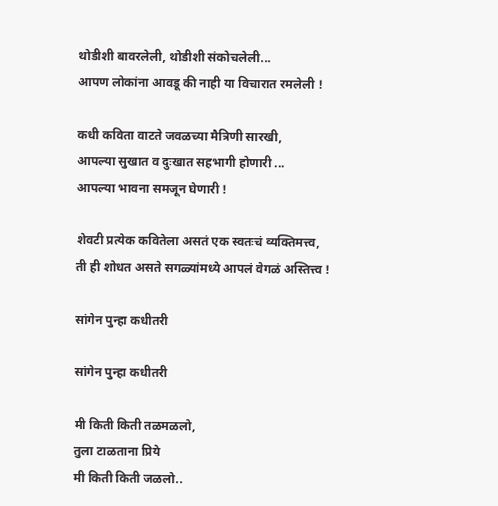थोडीशी बावरलेली, थोडीशी संकोचलेली...
आपण लोकांना आवडू की नाही या विचारात रमलेली !

कधी कविता वाटते जवळच्या मैत्रिणी सारखी,
आपल्या सुखात व दुःखात सहभागी होणारी ...
आपल्या भावना समजून घेणारी !

शेवटी प्रत्येक कवितेला असतं एक स्वतःचं व्यक्तिमत्त्व,
ती ही शोधत असते सगळ्यांमध्ये आपलं वेगळं अस्तित्त्व !

सांगेन पुन्हा कधीतरी

सांगेन पुन्हा कधीतरी

मी किती किती तळमळलो,
तुला टाळताना प्रिये
मी किती किती जळलो..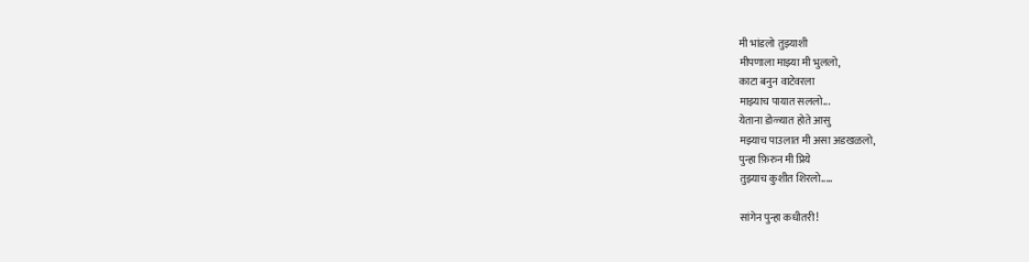मी भांडलो तुझ्याशी
मीपणाला माझ्या मी भुललो,
काटा बनुन वाटेवरला
माझ्याच पायात सललो...
येताना डोळ्यात होते आसु
मझ्याच पाउलात मी असा अडखळलो,
पुन्हा फ़िरुन मी प्रिये
तुझ्याच कुशीत शिरलो.....

सांगेन पुन्हा कधीतरी!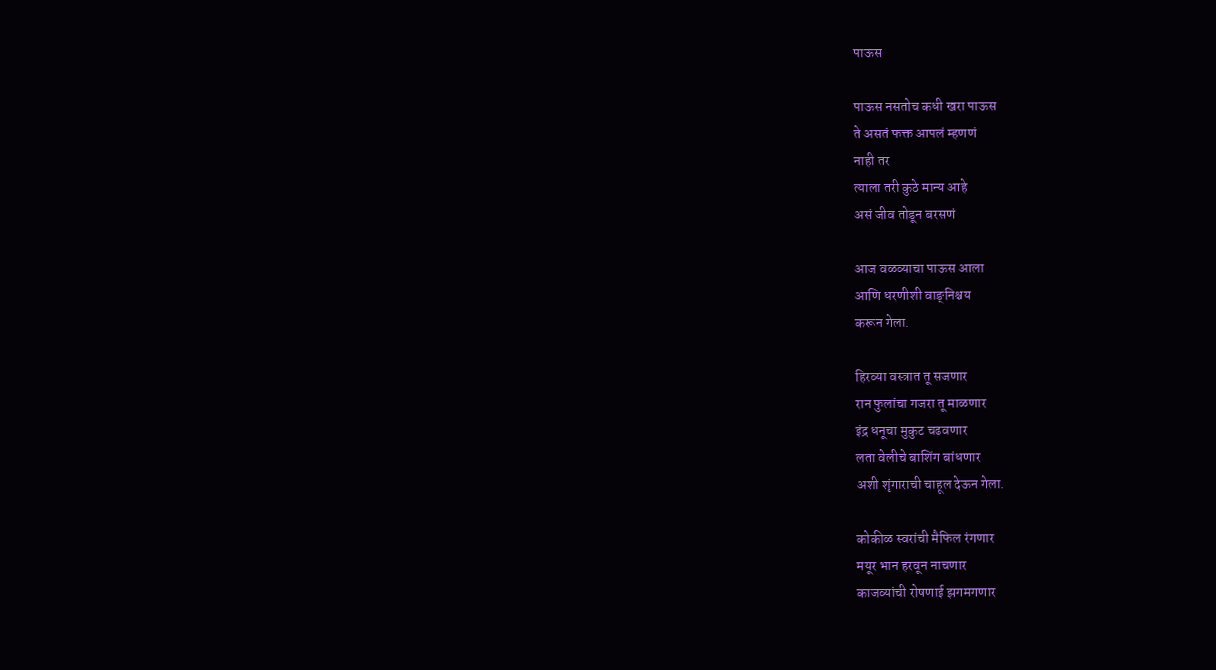पाऊस

पाऊस नसतोच कधी खरा पाऊस
ते असतं फक्त आपलं म्हणणं
नाही तर
त्याला तरी कुठे मान्य आहे
असं जीव तोडून बरसणं

आज वळव्याचा पाऊस आला
आणि धरणीशी वाङ्‌निश्चय
करून गेला.

हिरव्या वस्त्रात तू सजणार
रान फुलांचा गजरा तू माळणार
इंद्र धनूचा मुकुट चढवणार
लता वेलीचे बाशिंग बांधणार
अशी शृंगाराची चाहूल देऊन गेला.

कोकीळ स्वरांची मैफिल रंगणार
मयूर भान हरवून नाचणार
काजव्यांची रोषणाई झगमगणार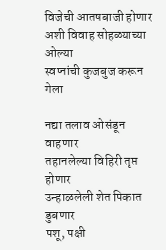विजेची आतषबाजी होणार
अशी विवाह सोहळ्याच्या ओल्या
स्वप्नांची कुजबुज करून गेला

नद्या तलाव ओसंडून वाहणार
तहानलेल्या विहिरी तृप्त होणार
उन्हाळलेली शेत पिकात डुबणार
पशू, पक्षी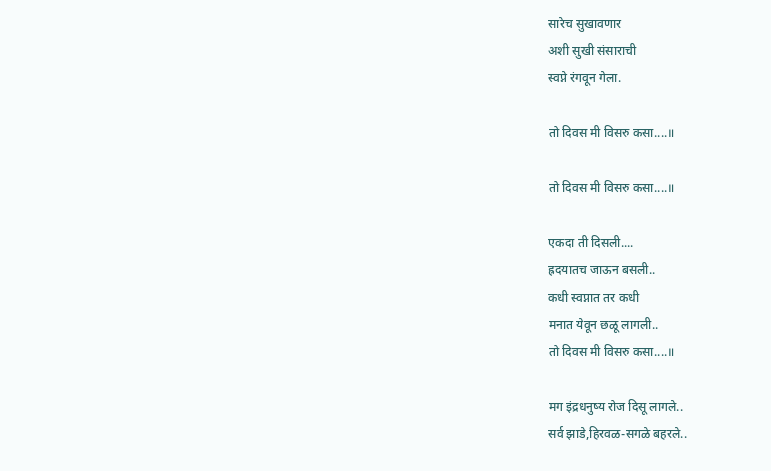सारेच सुखावणार
अशी सुखी संसाराची
स्वप्ने रंगवून गेला.

तो दिवस मी विसरु कसा....॥

तो दिवस मी विसरु कसा....॥

एकदा ती दिसली....
ह्रदयातच जाऊन बसली..
कधी स्वप्नात तर कधी
मनात येवून छळू लागली..
तो दिवस मी विसरु कसा....॥

मग इंद्रधनुष्य रोज दिसू लागले..
सर्व झाडे,हिरवळ-सगळे बहरले..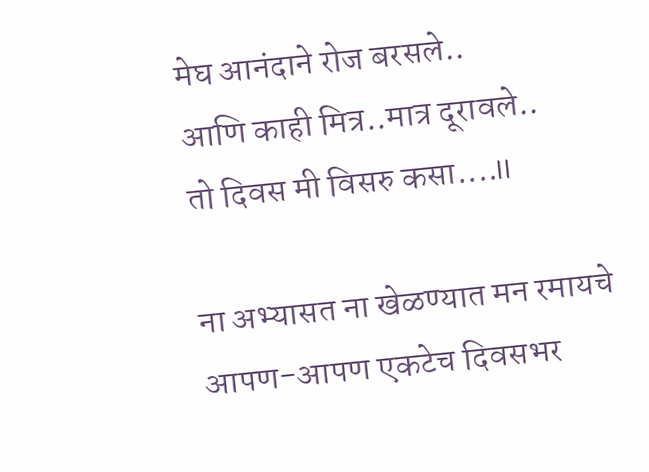मेघ आनंदाने रोज बरसले..
आणि काही मित्र..मात्र दूरावले..
तो दिवस मी विसरु कसा....॥

ना अभ्यासत ना खेळण्यात मन रमायचे
आपण-आपण एकटेच दिवसभर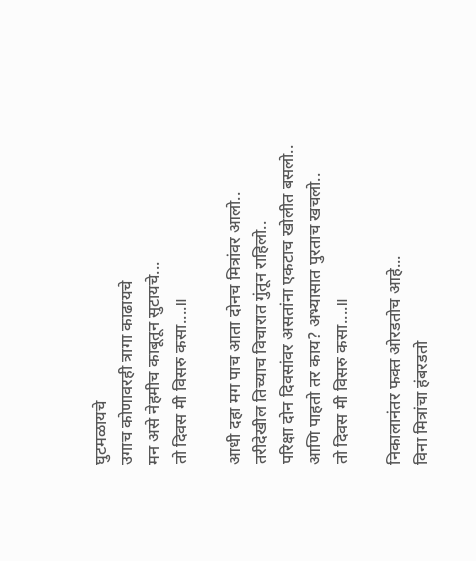घुटमळायचे
उगाच कोणावरही त्रागा काढायचे
मन असे नेहमीच काबूतून सुटायचे...
तो दिवस मी विसरु कसा....॥

आधी दहा मग पाच आता दोनच मित्रांवर आलो..
तरीदेखील तिच्याच विचारात गुंतून राहिलो..
परिक्षा दोन दिवसांवर असतांना एकटाच खोलीत बसलो..
आणि पाहतो तर काय? अभ्यासात पुरताच खचलो..
तो दिवस मी विसरु कसा....॥

निकालानंतर फक्त ओरडतोच आहे...
विना मित्रांचा हंबरडतो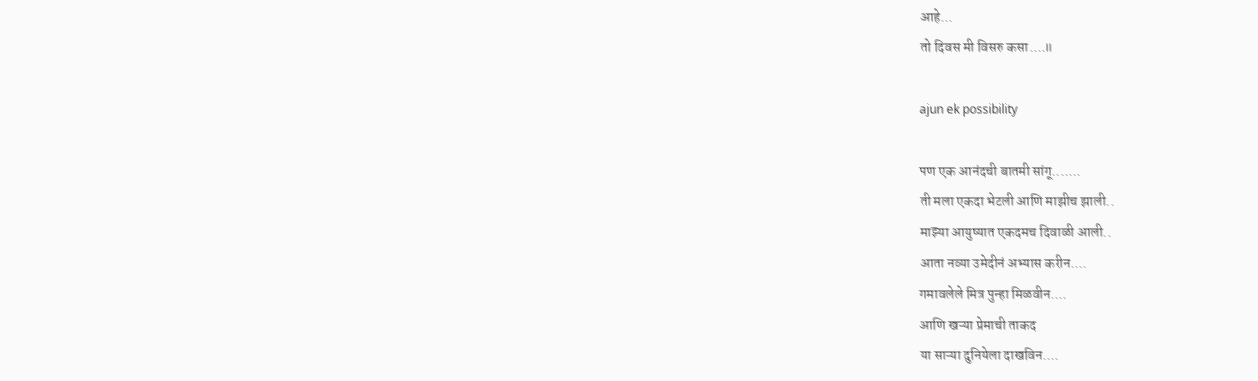आहे...
तो दिवस मी विसरु कसा....॥

ajun ek possibility

पण एक आनंदची बातमी सांगू.......
ती मला एकदा भेटली आणि माझीच झाली..
माझ्या आयुष्यात एकदमच दिवाळी आली..
आता नव्या उमेदीनं अभ्यास करीन....
गमावलेले मित्र पुन्हा मिळवीन....
आणि खऱ्या प्रेमाची ताकद
या साऱ्या दुनियेला दाखविन....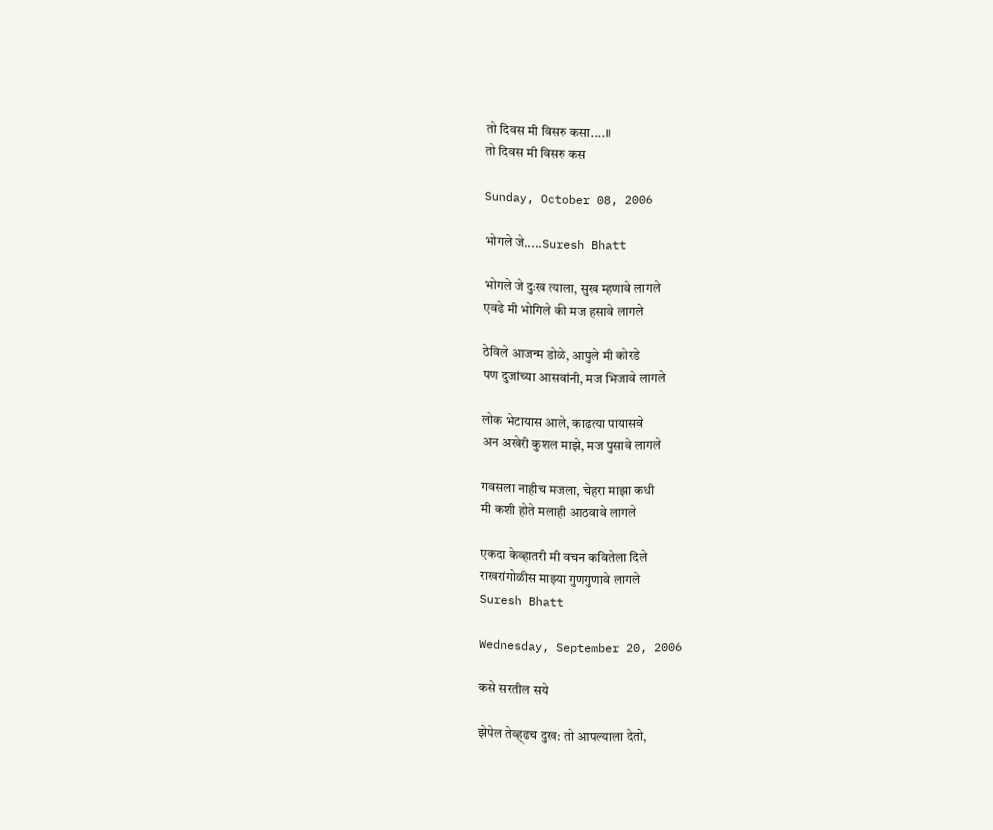तो दिवस मी विसरु कसा....॥
तो दिवस मी विसरु कस

Sunday, October 08, 2006

भोगले जे.....Suresh Bhatt

भोगले जे दुःख त्याला, सुख म्हणावे लागले
एवढे मी भोगिले की मज हसावे लागले

ठेविले आजन्म डोळे, आपुले मी कोरडे
पण दुजांच्या आसवांनी, मज भिजावे लागले

लोक भेटायास आले, काढत्या पायासवे
अन अखेरी कुशल माझे, मज पुसावे लागले

गवसला नाहीच मजला, चेहरा माझा कधी
मी कशी होते मलाही आठवावे लागले

एकदा केव्हातरी मी वचन कवितेला दिले
राखरांगोळीस माझ्या गुणगुणावे लागले
Suresh Bhatt

Wednesday, September 20, 2006

कसे सरतील सये

झेपेल तेव्ह्ढच दुख: तो आपल्याला देतो,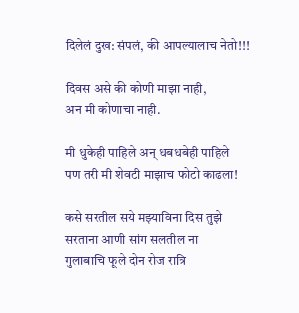दिलेलं दुख: संपलं, की आपल्यालाच नेतो!!!

दिवस असे की कोणी माझा नाही,
अन मी कोणाचा नाही.

मी धुकेही पाहिले अन्‌ धबधबेही पाहिले
पण तरी मी शेवटी माझाच फोटो काढला!

कसे सरतील सये मझ्याविना दिस तुझे
सरताना आणी सांग सलतील ना
गुलाबाचि फूले दोन रोज रात्रि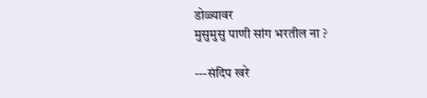डोळ्यावर
मुसुमुसु पाणी सांग भरतील ना ?

---संदिप खरे